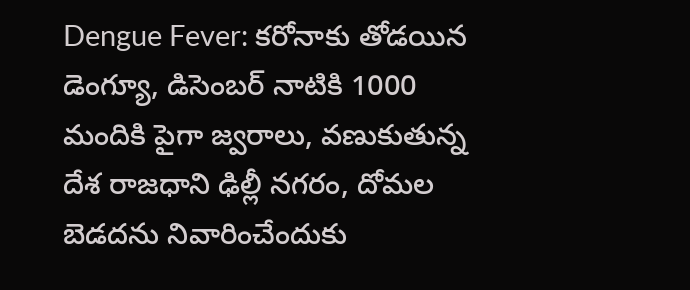Dengue Fever: కరోనాకు తోడయిన డెంగ్యూ, డిసెంబర్ నాటికి 1000 మందికి పైగా జ్వరాలు, వణుకుతున్న దేశ రాజధాని ఢిల్లీ నగరం, దోమల బెడదను నివారించేందుకు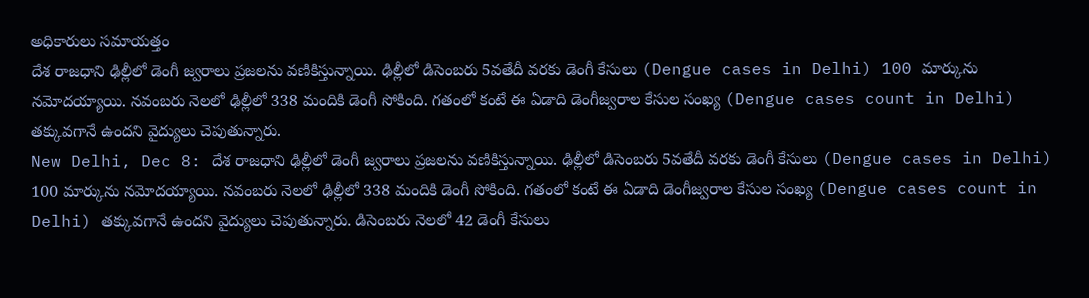అధికారులు సమాయత్తం
దేశ రాజధాని ఢిల్లీలో డెంగీ జ్వరాలు ప్రజలను వణికిస్తున్నాయి. ఢిల్లీలో డిసెంబరు 5వతేదీ వరకు డెంగీ కేసులు (Dengue cases in Delhi) 100 మార్కును నమోదయ్యాయి. నవంబరు నెలలో ఢిల్లీలో 338 మందికి డెంగీ సోకింది. గతంలో కంటే ఈ ఏడాది డెంగీజ్వరాల కేసుల సంఖ్య (Dengue cases count in Delhi) తక్కువగానే ఉందని వైద్యులు చెపుతున్నారు.
New Delhi, Dec 8: దేశ రాజధాని ఢిల్లీలో డెంగీ జ్వరాలు ప్రజలను వణికిస్తున్నాయి. ఢిల్లీలో డిసెంబరు 5వతేదీ వరకు డెంగీ కేసులు (Dengue cases in Delhi) 100 మార్కును నమోదయ్యాయి. నవంబరు నెలలో ఢిల్లీలో 338 మందికి డెంగీ సోకింది. గతంలో కంటే ఈ ఏడాది డెంగీజ్వరాల కేసుల సంఖ్య (Dengue cases count in Delhi) తక్కువగానే ఉందని వైద్యులు చెపుతున్నారు. డిసెంబరు నెలలో 42 డెంగీ కేసులు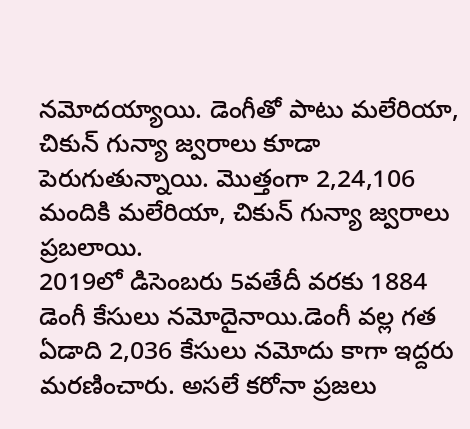నమోదయ్యాయి. డెంగీతో పాటు మలేరియా, చికున్ గున్యా జ్వరాలు కూడా పెరుగుతున్నాయి. మొత్తంగా 2,24,106 మందికి మలేరియా, చికున్ గున్యా జ్వరాలు ప్రబలాయి.
2019లో డిసెంబరు 5వతేదీ వరకు 1884 డెంగీ కేసులు నమోదైనాయి.డెంగీ వల్ల గత ఏడాది 2,036 కేసులు నమోదు కాగా ఇద్దరు మరణించారు. అసలే కరోనా ప్రజలు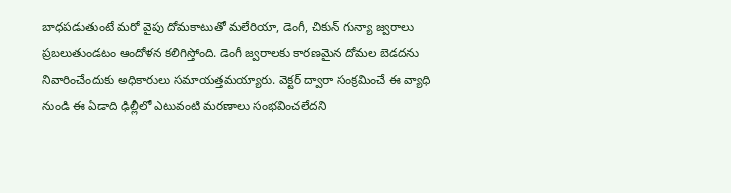బాధపడుతుంటే మరో వైపు దోమకాటుతో మలేరియా, డెంగీ, చికున్ గున్యా జ్వరాలు ప్రబలుతుండటం ఆందోళన కలిగిస్తోంది. డెంగీ జ్వరాలకు కారణమైన దోమల బెడదను నివారించేందుకు అధికారులు సమాయత్తమయ్యారు. వెక్టర్ ద్వారా సంక్రమించే ఈ వ్యాధి నుండి ఈ ఏడాది ఢిల్లీలో ఎటువంటి మరణాలు సంభవించలేదని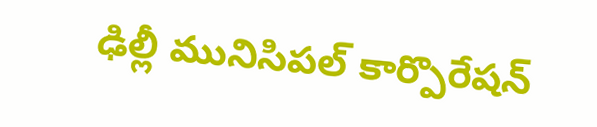ఢిల్లీ మునిసిపల్ కార్పొరేషన్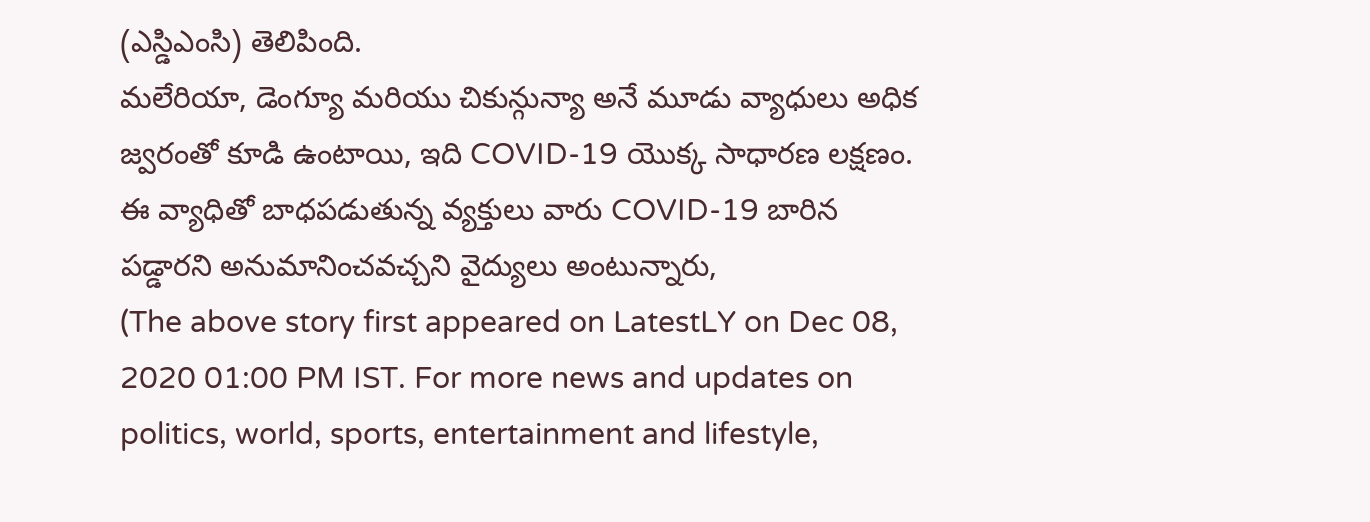(ఎస్డిఎంసి) తెలిపింది.
మలేరియా, డెంగ్యూ మరియు చికున్గున్యా అనే మూడు వ్యాధులు అధిక జ్వరంతో కూడి ఉంటాయి, ఇది COVID-19 యొక్క సాధారణ లక్షణం. ఈ వ్యాధితో బాధపడుతున్న వ్యక్తులు వారు COVID-19 బారిన పడ్డారని అనుమానించవచ్చని వైద్యులు అంటున్నారు,
(The above story first appeared on LatestLY on Dec 08, 2020 01:00 PM IST. For more news and updates on politics, world, sports, entertainment and lifestyle,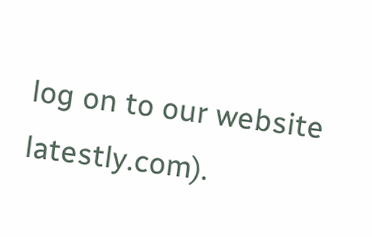log on to our website latestly.com).